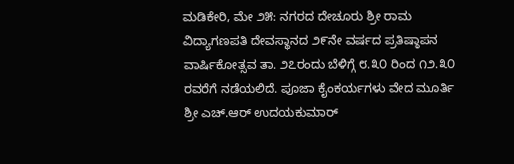ಮಡಿಕೇರಿ, ಮೇ ೨೫: ನಗರದ ದೇಚೂರು ಶ್ರೀ ರಾಮ ವಿದ್ಯಾಗಣಪತಿ ದೇವಸ್ಥಾನದ ೨೯ನೇ ವರ್ಷದ ಪ್ರತಿಷ್ಠಾಪನ ವಾರ್ಷಿಕೋತ್ಸವ ತಾ. ೨೭ರಂದು ಬೆಳಿಗ್ಗೆ ೮.೩೦ ರಿಂದ ೧೨.೩೦ ರವರೆಗೆ ನಡೆಯಲಿದೆ. ಪೂಜಾ ಕೈಂಕರ್ಯಗಳು ವೇದ ಮೂರ್ತಿ ಶ್ರೀ ಎಚ್.ಆರ್ ಉದಯಕುಮಾರ್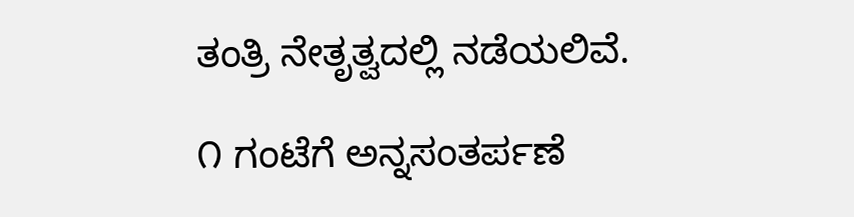ತಂತ್ರಿ ನೇತೃತ್ವದಲ್ಲಿ ನಡೆಯಲಿವೆ.

೧ ಗಂಟೆಗೆ ಅನ್ನಸಂತರ್ಪಣೆ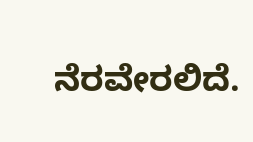ನೆರವೇರಲಿದೆ.